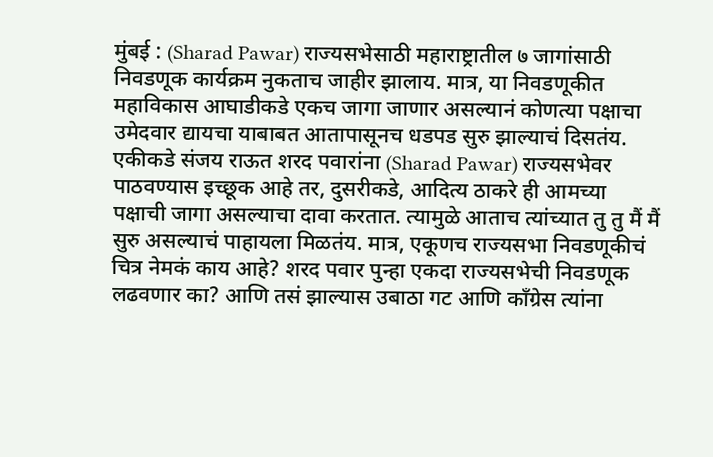मुंबई : (Sharad Pawar) राज्यसभेसाठी महाराष्ट्रातील ७ जागांसाठी निवडणूक कार्यक्रम नुकताच जाहीर झालाय. मात्र, या निवडणूकीत महाविकास आघाडीकडे एकच जागा जाणार असल्यानं कोणत्या पक्षाचा उमेदवार द्यायचा याबाबत आतापासूनच धडपड सुरु झाल्याचं दिसतंय. एकीकडे संजय राऊत शरद पवारांना (Sharad Pawar) राज्यसभेवर पाठवण्यास इच्छूक आहे तर, दुसरीकडे, आदित्य ठाकरे ही आमच्या पक्षाची जागा असल्याचा दावा करतात. त्यामुळे आताच त्यांच्यात तु तु मैं मैं सुरु असल्याचं पाहायला मिळतंय. मात्र, एकूणच राज्यसभा निवडणूकीचं चित्र नेमकं काय आहे? शरद पवार पुन्हा एकदा राज्यसभेची निवडणूक लढवणार का? आणि तसं झाल्यास उबाठा गट आणि काँग्रेस त्यांना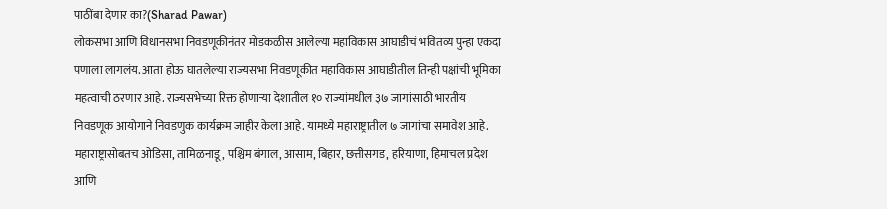पाठींबा देणार का?(Sharad Pawar)
लोकसभा आणि विधानसभा निवडणूकीनंतर मोडकळीस आलेल्या महाविकास आघाडीचं भवितव्य पुन्हा एकदा पणाला लागलंय. आता होऊ घातलेल्या राज्यसभा निवडणूकीत महाविकास आघाडीतील तिन्ही पक्षांची भूमिका महत्वाची ठरणार आहे. राज्यसभेच्या रिक्त होणाऱ्या देशातील १० राज्यांमधील ३७ जागांसाठी भारतीय निवडणूक आयोगाने निवडणुक कार्यक्रम जाहीर केला आहे. यामध्ये महाराष्ट्रातील ७ जागांचा समावेश आहे. महाराष्ट्रासोबतच ओडिसा, तामिळनाडू, पश्चिम बंगाल, आसाम, बिहार, छत्तीसगड, हरियाणा, हिमाचल प्रदेश आणि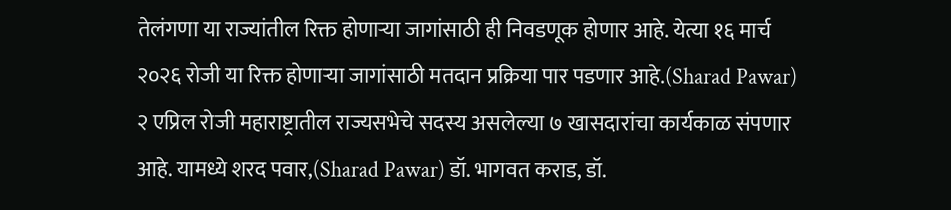तेलंगणा या राज्यांतील रिक्त होणाऱ्या जागांसाठी ही निवडणूक होणार आहे. येत्या १६ मार्च २०२६ रोजी या रिक्त होणाऱ्या जागांसाठी मतदान प्रक्रिया पार पडणार आहे.(Sharad Pawar)
२ एप्रिल रोजी महाराष्ट्रातील राज्यसभेचे सदस्य असलेल्या ७ खासदारांचा कार्यकाळ संपणार आहे. यामध्ये शरद पवार,(Sharad Pawar) डॉ. भागवत कराड, डॉ.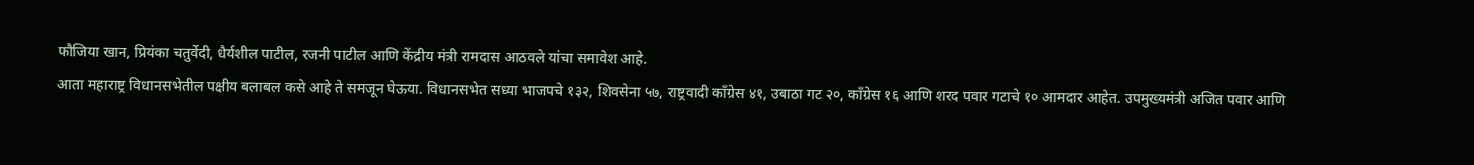फौजिया खान, प्रियंका चतुर्वेदी, धैर्यशील पाटील, रजनी पाटील आणि केंद्रीय मंत्री रामदास आठवले यांचा समावेश आहे.
आता महाराष्ट्र विधानसभेतील पक्षीय बलाबल कसे आहे ते समजून घेऊया. विधानसभेत सध्या भाजपचे १३२, शिवसेना ५७, राष्ट्रवादी काँग्रेस ४१, उबाठा गट २०, काँग्रेस १६ आणि शरद पवार गटाचे १० आमदार आहेत. उपमुख्यमंत्री अजित पवार आणि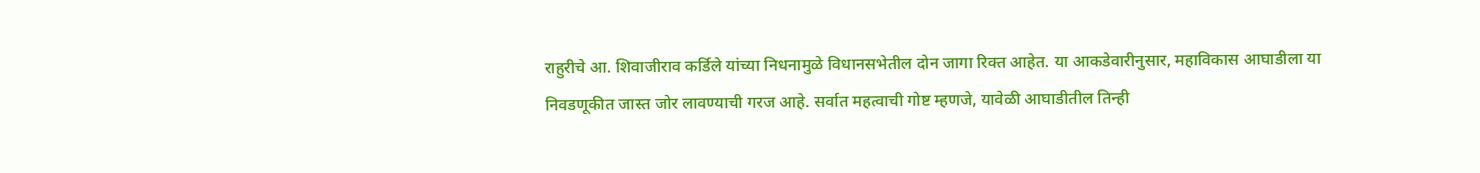राहुरीचे आ. शिवाजीराव कर्डिले यांच्या निधनामुळे विधानसभेतील दोन जागा रिक्त आहेत. या आकडेवारीनुसार, महाविकास आघाडीला या निवडणूकीत जास्त जोर लावण्याची गरज आहे. सर्वात महत्वाची गोष्ट म्हणजे, यावेळी आघाडीतील तिन्ही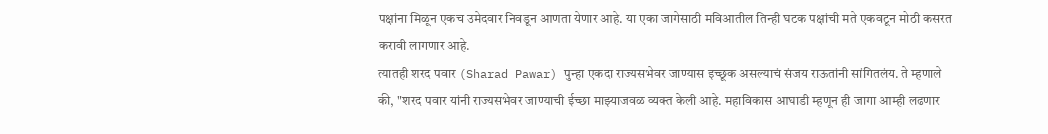पक्षांना मिळून एकच उमेदवार निवडून आणता येणार आहे. या एका जागेसाठी मविआतील तिन्ही घटक पक्षांची मते एकवटून मोठी कसरत करावी लागणार आहे.
त्यातही शरद पवार (Sharad Pawar) पुन्हा एकदा राज्यसभेवर जाण्यास इच्छूक असल्याचं संजय राऊतांनी सांगितलंय. ते म्हणाले की, "शरद पवार यांनी राज्यसभेवर जाण्याची ईच्छा माझ्याजवळ व्यक्त केली आहे. महाविकास आघाडी म्हणून ही जागा आम्ही लढणार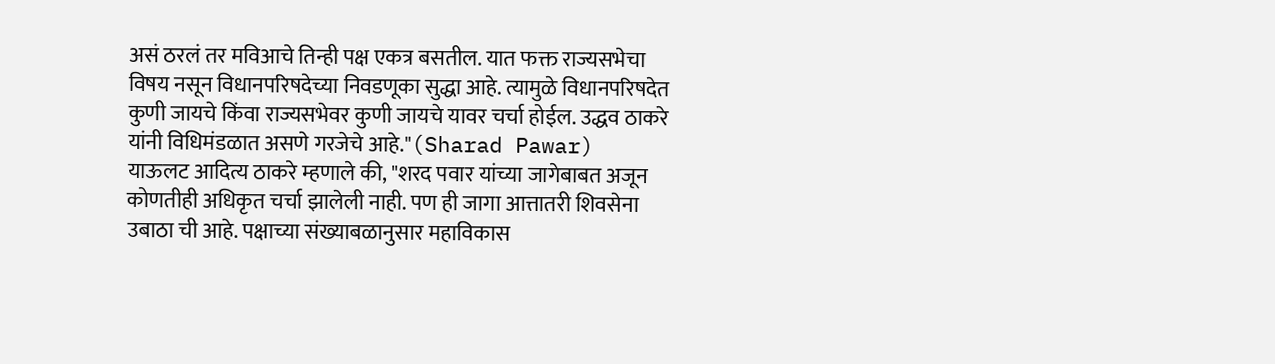असं ठरलं तर मविआचे तिन्ही पक्ष एकत्र बसतील. यात फक्त राज्यसभेचा विषय नसून विधानपरिषदेच्या निवडणूका सुद्धा आहे. त्यामुळे विधानपरिषदेत कुणी जायचे किंवा राज्यसभेवर कुणी जायचे यावर चर्चा होईल. उद्धव ठाकरे यांनी विधिमंडळात असणे गरजेचे आहे."(Sharad Pawar)
याऊलट आदित्य ठाकरे म्हणाले की, "शरद पवार यांच्या जागेबाबत अजून कोणतीही अधिकृत चर्चा झालेली नाही. पण ही जागा आत्तातरी शिवसेना उबाठा ची आहे. पक्षाच्या संख्याबळानुसार महाविकास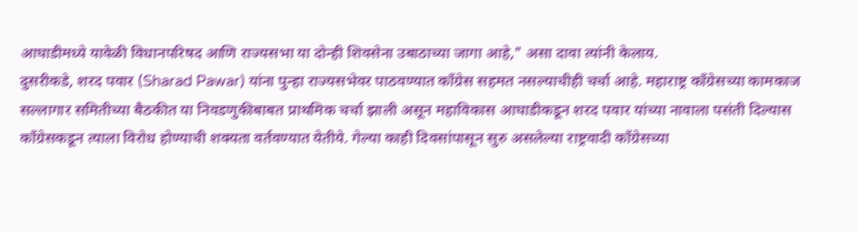आघाडीमध्ये यावेळी विधानपरिषद आणि राज्यसभा या दोन्ही शिवसेना उबाठाच्या जागा आहे," असा दावा त्यांनी केलाय.
दुसरीकडे, शरद पवार (Sharad Pawar) यांना पुन्हा राज्यसभेवर पाठवण्यात काँग्रेस सहमत नसल्याचीही चर्चा आहे. महाराष्ट्र काँग्रेसच्या कामकाज सल्लागार समितीच्या बैठकीत या निवडणुकीबाबत प्राथमिक चर्चा झाली असून महाविकास आघाडीकडून शरद पवार यांच्या नावाला पसंती दिल्यास काँग्रेसकडून त्याला विरोध होण्याची शक्यता वर्तवण्यात येतीये. गेल्या काही दिवसांपासून सुरु असलेल्या राष्ट्रवादी काँग्रेसच्या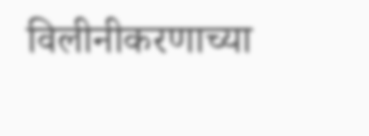विलीनीकरणाच्या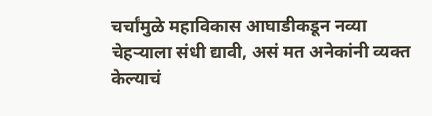चर्चांमुळे महाविकास आघाडीकडून नव्या चेहऱ्याला संधी द्यावी, असं मत अनेकांनी व्यक्त केल्याचं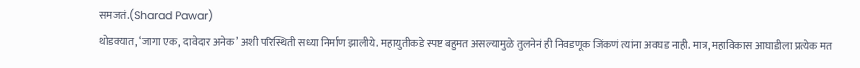समजतं.(Sharad Pawar)
थोडक्यात, ‘जागा एक, दावेदार अनेक’ अशी परिस्थिती सध्या निर्माण झालीये. महायुतीकडे स्पष्ट बहुमत असल्यामुळे तुलनेनं ही निवडणूक जिंकणं त्यांना अवघड नाही. मात्र, महाविकास आघाडीला प्रत्येक मत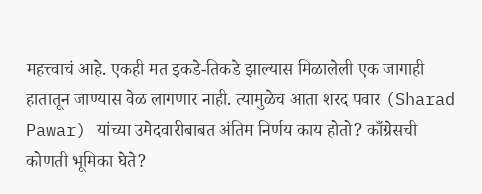महत्त्वाचं आहे. एकही मत इकडे-तिकडे झाल्यास मिळालेली एक जागाही हातातून जाण्यास वेळ लागणार नाही. त्यामुळेच आता शरद पवार (Sharad Pawar) यांच्या उमेदवारीबाबत अंतिम निर्णय काय होतो? काँग्रेसची कोणती भूमिका घेते?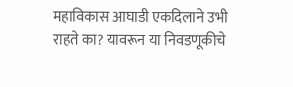महाविकास आघाडी एकदिलाने उभी राहते का? यावरून या निवडणूकीचे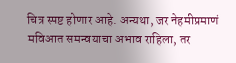चित्र स्पष्ट होणार आहे. अन्यथा, जर नेहमीप्रमाणं मविआत समन्वयाचा अभाव राहिला, तर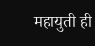महायुती ही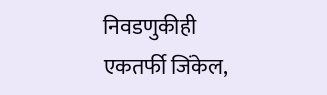निवडणुकीही एकतर्फी जिंकेल,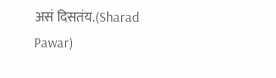असं दिसतंय.(Sharad Pawar)